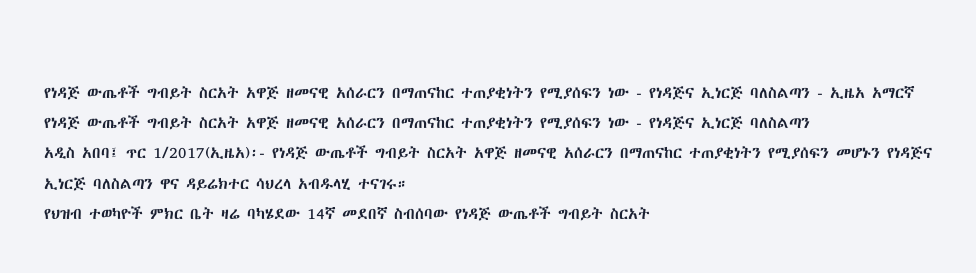የነዳጅ ውጤቶች ግብይት ስርአት አዋጅ ዘመናዊ አሰራርን በማጠናከር ተጠያቂነትን የሚያሰፍን ነው - የነዳጅና ኢነርጅ ባለስልጣን - ኢዜአ አማርኛ
የነዳጅ ውጤቶች ግብይት ስርአት አዋጅ ዘመናዊ አሰራርን በማጠናከር ተጠያቂነትን የሚያሰፍን ነው - የነዳጅና ኢነርጅ ባለስልጣን
አዲስ አበባ፤ ጥር 1/2017(ኢዜአ)፡- የነዳጅ ውጤቶች ግብይት ስርአት አዋጅ ዘመናዊ አሰራርን በማጠናከር ተጠያቂነትን የሚያሰፍን መሆኑን የነዳጅና ኢነርጅ ባለስልጣን ዋና ዳይሬክተር ሳህረላ አብዱላሂ ተናገሩ።
የህዝብ ተወካዮች ምክር ቤት ዛሬ ባካሄደው 14ኛ መደበኛ ስብሰባው የነዳጅ ውጤቶች ግብይት ስርአት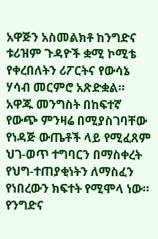አዋጅን አስመልክቶ ከንግድና ቱሪዝም ጉዳዮች ቋሚ ኮሚቴ የቀረበለትን ሪፖርትና የውሳኔ ሃሳብ መርምሮ አጽድቋል።
አዋጁ መንግስት በከፍተኛ የውጭ ምንዛሬ በሚያስገባቸው የነዳጅ ውጤቶች ላይ የሚፈጸም ህገ-ወጥ ተግባርን በማስቀረት የህግ-ተጠያቂነትን ለማስፈን የነበረውን ክፍተት የሚሞላ ነው።
የንግድና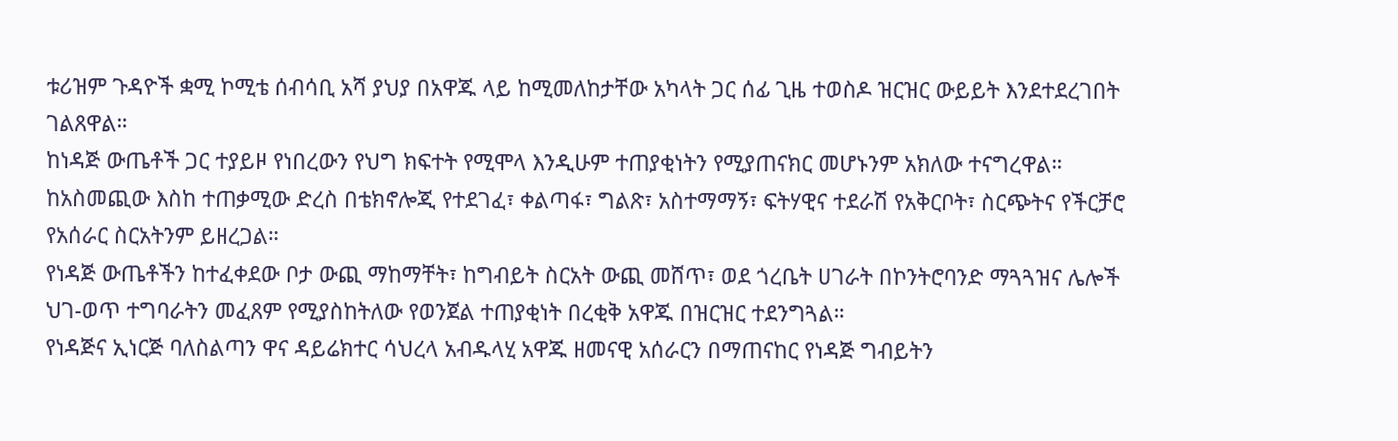ቱሪዝም ጉዳዮች ቋሚ ኮሚቴ ሰብሳቢ አሻ ያህያ በአዋጁ ላይ ከሚመለከታቸው አካላት ጋር ሰፊ ጊዜ ተወስዶ ዝርዝር ውይይት እንደተደረገበት ገልጸዋል።
ከነዳጅ ውጤቶች ጋር ተያይዞ የነበረውን የህግ ክፍተት የሚሞላ እንዲሁም ተጠያቂነትን የሚያጠናክር መሆኑንም አክለው ተናግረዋል።
ከአስመጪው እስከ ተጠቃሚው ድረስ በቴክኖሎጂ የተደገፈ፣ ቀልጣፋ፣ ግልጽ፣ አስተማማኝ፣ ፍትሃዊና ተደራሽ የአቅርቦት፣ ስርጭትና የችርቻሮ የአሰራር ስርአትንም ይዘረጋል።
የነዳጅ ውጤቶችን ከተፈቀደው ቦታ ውጪ ማከማቸት፣ ከግብይት ስርአት ውጪ መሸጥ፣ ወደ ጎረቤት ሀገራት በኮንትሮባንድ ማጓጓዝና ሌሎች ህገ-ወጥ ተግባራትን መፈጸም የሚያስከትለው የወንጀል ተጠያቂነት በረቂቅ አዋጁ በዝርዝር ተደንግጓል።
የነዳጅና ኢነርጅ ባለስልጣን ዋና ዳይሬክተር ሳህረላ አብዱላሂ አዋጁ ዘመናዊ አሰራርን በማጠናከር የነዳጅ ግብይትን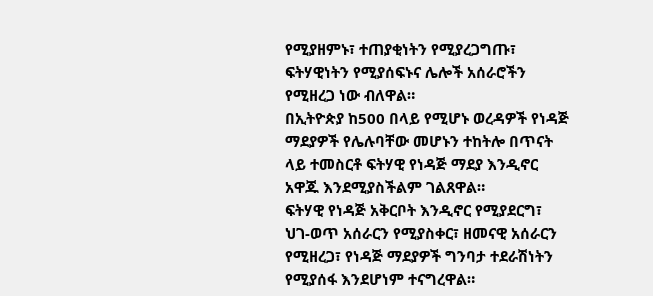የሚያዘምኑ፣ ተጠያቂነትን የሚያረጋግጡ፣ ፍትሃዊነትን የሚያሰፍኑና ሌሎች አሰራሮችን የሚዘረጋ ነው ብለዋል።
በኢትዮጵያ ከ500 በላይ የሚሆኑ ወረዳዎች የነዳጅ ማደያዎች የሌሉባቸው መሆኑን ተከትሎ በጥናት ላይ ተመስርቶ ፍትሃዊ የነዳጅ ማደያ እንዲኖር አዋጁ እንደሚያስችልም ገልጸዋል።
ፍትሃዊ የነዳጅ አቅርቦት እንዲኖር የሚያደርግ፣ ህገ-ወጥ አሰራርን የሚያስቀር፣ ዘመናዊ አሰራርን የሚዘረጋ፣ የነዳጅ ማደያዎች ግንባታ ተደራሽነትን የሚያሰፋ እንደሆነም ተናግረዋል።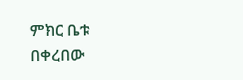ምክር ቤቱ በቀረበው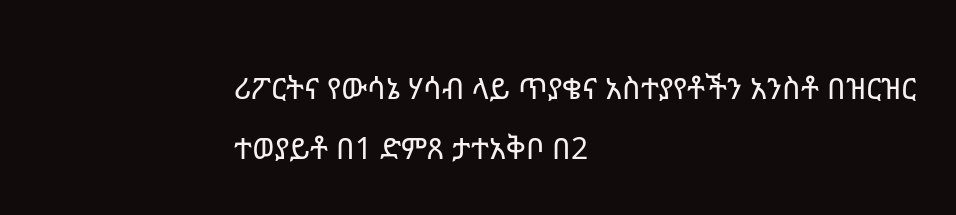ሪፖርትና የውሳኔ ሃሳብ ላይ ጥያቄና አስተያየቶችን አንስቶ በዝርዝር ተወያይቶ በ1 ድምጸ ታተአቅቦ በ2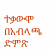ተቃውሞ በአብላጫ ድምጽ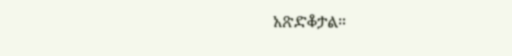አጽድቆታል።